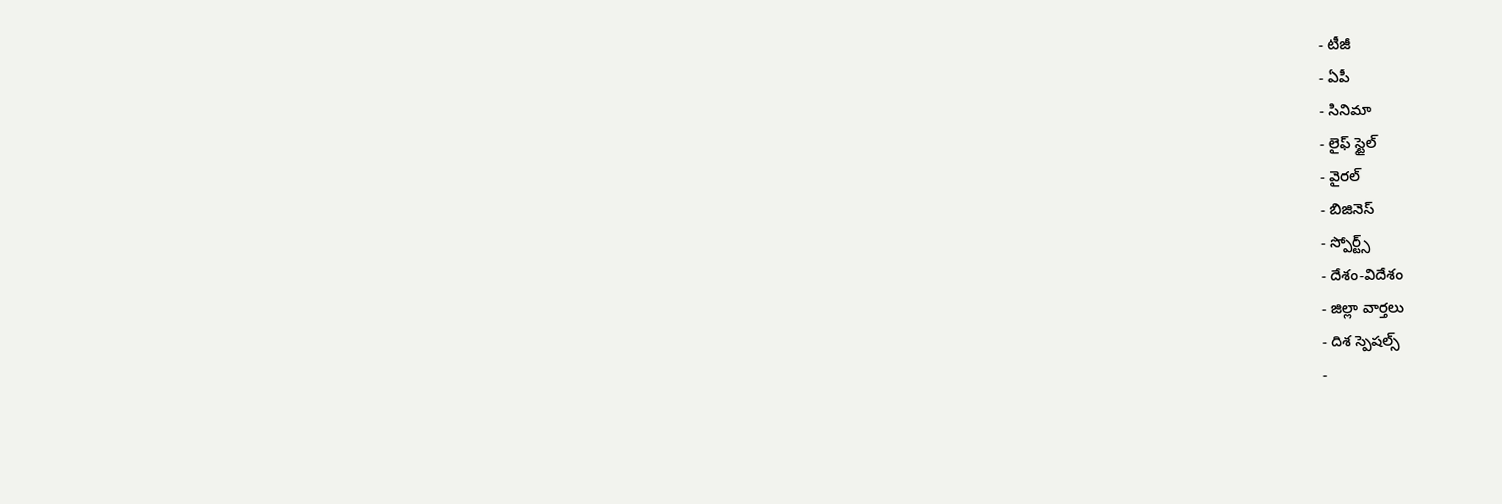- టీజీ
- ఏపీ
- సినిమా
- లైఫ్ స్టైల్
- వైరల్
- బిజినెస్
- స్పోర్ట్స్
- దేశం-విదేశం
- జిల్లా వార్తలు
- దిశ స్పెషల్స్
-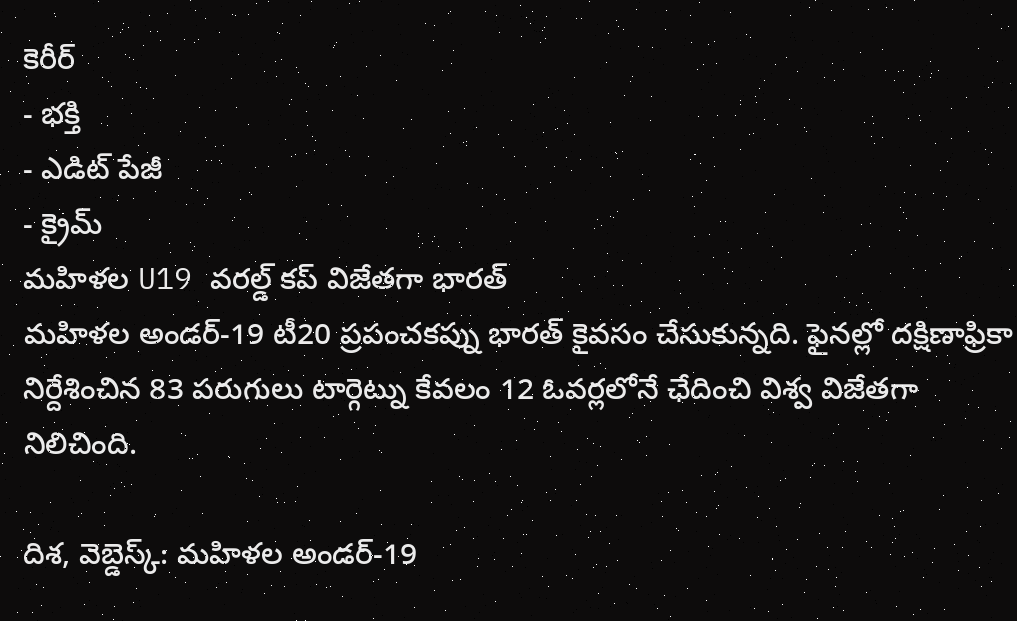కెరీర్
- భక్తి
- ఎడిట్ పేజీ
- క్రైమ్
మహిళల U19 వరల్డ్ కప్ విజేతగా భారత్
మహిళల అండర్-19 టీ20 ప్రపంచకప్ను భారత్ కైవసం చేసుకున్నది. ఫైనల్లో దక్షిణాఫ్రికా నిర్దేశించిన 83 పరుగులు టార్గెట్ను కేవలం 12 ఓవర్లలోనే ఛేదించి విశ్వ విజేతగా నిలిచింది.

దిశ, వెబ్డెస్క్: మహిళల అండర్-19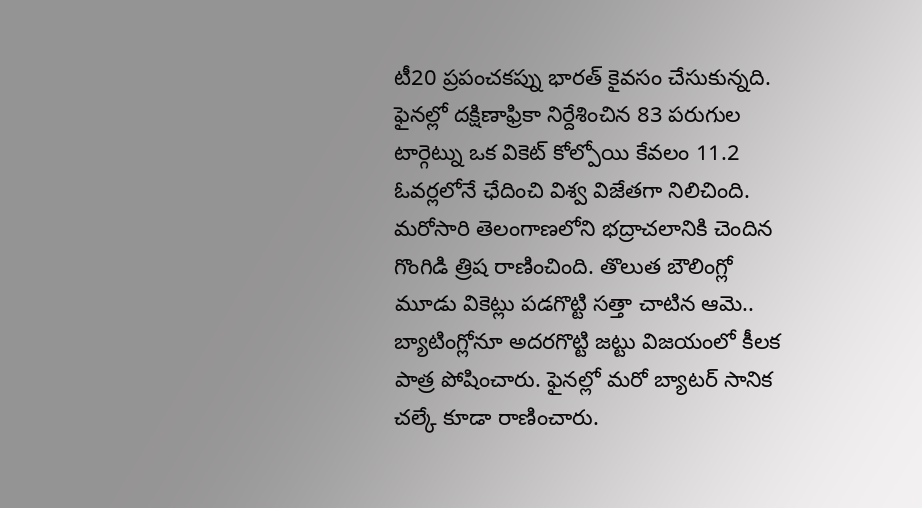టీ20 ప్రపంచకప్ను భారత్ కైవసం చేసుకున్నది. ఫైనల్లో దక్షిణాఫ్రికా నిర్దేశించిన 83 పరుగుల టార్గెట్ను ఒక వికెట్ కోల్పోయి కేవలం 11.2 ఓవర్లలోనే ఛేదించి విశ్వ విజేతగా నిలిచింది. మరోసారి తెలంగాణలోని భద్రాచలానికి చెందిన గొంగిడి త్రిష రాణించింది. తొలుత బౌలింగ్లో మూడు వికెట్లు పడగొట్టి సత్తా చాటిన ఆమె.. బ్యాటింగ్లోనూ అదరగొట్టి జట్టు విజయంలో కీలక పాత్ర పోషించారు. ఫైనల్లో మరో బ్యాటర్ సానిక చల్కే కూడా రాణించారు.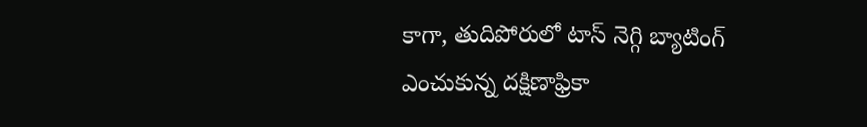కాగా, తుదిపోరులో టాస్ నెగ్గి బ్యాటింగ్ ఎంచుకున్న దక్షిణాఫ్రికా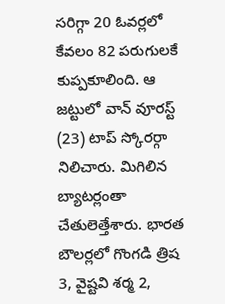సరిగ్గా 20 ఓవర్లలో కేవలం 82 పరుగులకే కుప్పకూలింది. ఆ జట్టులో వాన్ వూరస్ట్ (23) టాప్ స్కోరర్గా నిలిచారు. మిగిలిన బ్యాటర్లంతా చేతులెత్తేశారు. భారత బౌలర్లలో గొంగడి త్రిష 3, వైష్టవి శర్మ 2,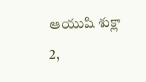ఆయుషి శుక్లా 2,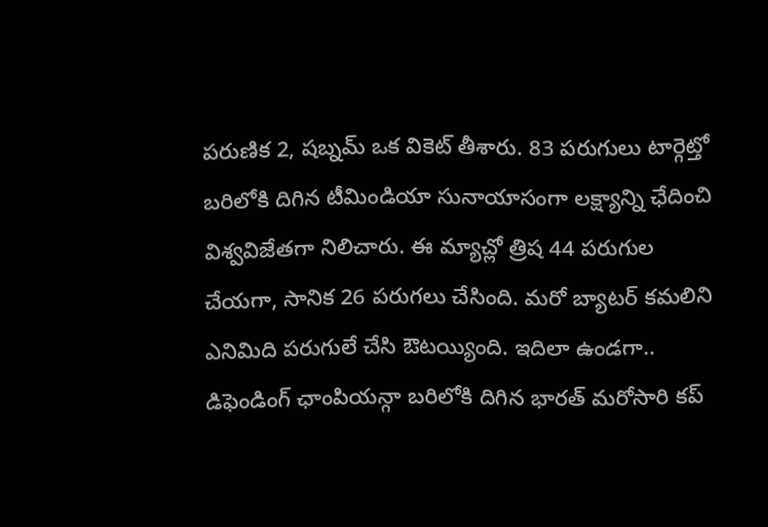పరుణిక 2, షబ్నమ్ ఒక వికెట్ తీశారు. 83 పరుగులు టార్గెట్తో బరిలోకి దిగిన టీమిండియా సునాయాసంగా లక్ష్యాన్ని ఛేదించి విశ్వవిజేతగా నిలిచారు. ఈ మ్యాచ్లో త్రిష 44 పరుగుల చేయగా, సానిక 26 పరుగలు చేసింది. మరో బ్యాటర్ కమలిని ఎనిమిది పరుగులే చేసి ఔటయ్యింది. ఇదిలా ఉండగా.. డిఫెండింగ్ ఛాంపియన్గా బరిలోకి దిగిన భారత్ మరోసారి కప్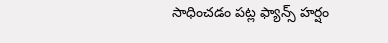సాధించడం పట్ల ఫ్యాన్స్ హర్షం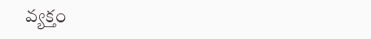వ్యక్తం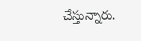చేస్తున్నారు.